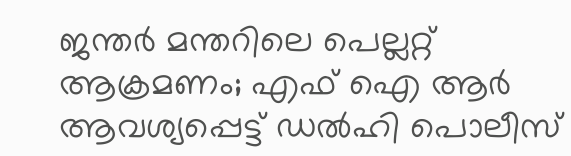ജന്തര്‍ മന്തറിലെ പെല്ലറ്റ് ആക്രമണം; എഫ് ഐ ആര്‍ ആവശ്യപ്പെട്ട് ഡല്‍ഹി പൊലീസ്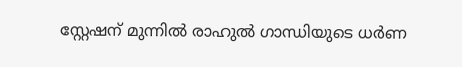സ്റ്റേഷന് മുന്നില്‍ രാഹുല്‍ ഗാന്ധിയുടെ ധര്‍ണ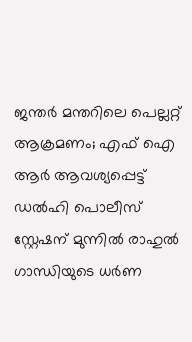ജന്തര്‍ മന്തറിലെ പെല്ലറ്റ് ആക്രമണം; എഫ് ഐ ആര്‍ ആവശ്യപ്പെട്ട് ഡല്‍ഹി പൊലീസ് സ്റ്റേഷന് മുന്നില്‍ രാഹുല്‍ ഗാന്ധിയുടെ ധര്‍ണ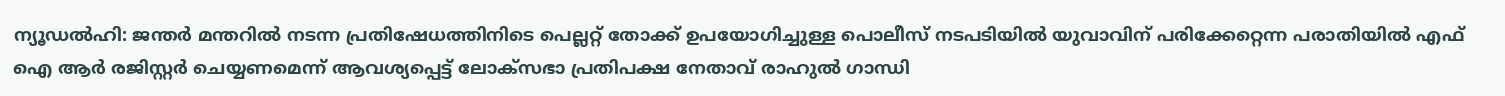ന്യൂഡല്‍ഹി: ജന്തര്‍ മന്തറില്‍ നടന്ന പ്രതിഷേധത്തിനിടെ പെല്ലറ്റ് തോക്ക് ഉപയോഗിച്ചുള്ള പൊലീസ് നടപടിയില്‍ യുവാവിന് പരിക്കേറ്റെന്ന പരാതിയില്‍ എഫ് ഐ ആര്‍ രജിസ്റ്റര്‍ ചെയ്യണമെന്ന് ആവശ്യപ്പെട്ട് ലോക്‌സഭാ പ്രതിപക്ഷ നേതാവ് രാഹുല്‍ ഗാന്ധി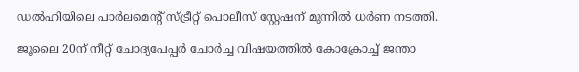ഡല്‍ഹിയിലെ പാര്‍ലമെന്റ് സ്ട്രീറ്റ് പൊലീസ് സ്റ്റേഷന് മുന്നില്‍ ധര്‍ണ നടത്തി.

ജൂലൈ 20ന് നീറ്റ് ചോദ്യപേപ്പര്‍ ചോര്‍ച്ച വിഷയത്തില്‍ കോക്രോച്ച് ജന്താ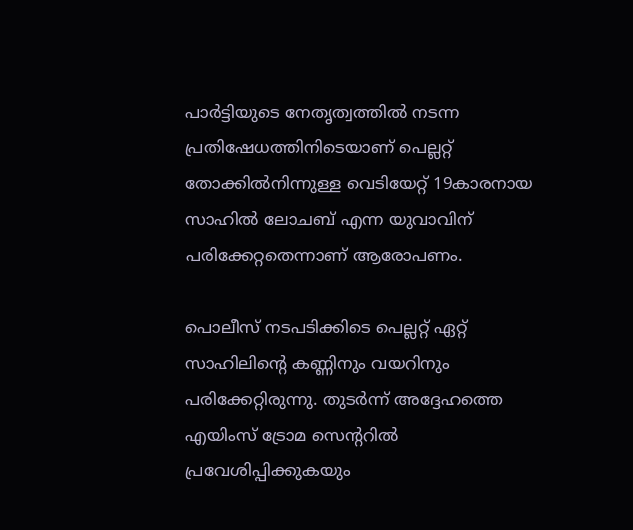പാര്‍ട്ടിയുടെ നേതൃത്വത്തില്‍ നടന്ന പ്രതിഷേധത്തിനിടെയാണ് പെല്ലറ്റ് തോക്കില്‍നിന്നുള്ള വെടിയേറ്റ് 19കാരനായ സാഹില്‍ ലോചബ് എന്ന യുവാവിന് പരിക്കേറ്റതെന്നാണ് ആരോപണം.

പൊലീസ് നടപടിക്കിടെ പെല്ലറ്റ് ഏറ്റ് സാഹിലിന്റെ കണ്ണിനും വയറിനും പരിക്കേറ്റിരുന്നു. തുടര്‍ന്ന് അദ്ദേഹത്തെ എയിംസ് ട്രോമ സെന്ററില്‍ പ്രവേശിപ്പിക്കുകയും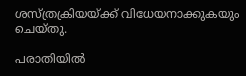ശസ്ത്രക്രിയയ്ക്ക് വിധേയനാക്കുകയും ചെയ്തു.

പരാതിയില്‍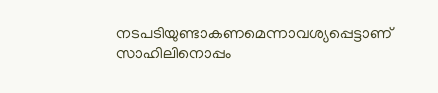നടപടിയുണ്ടാകണമെന്നാവശ്യപ്പെട്ടാണ് സാഹിലിനൊപ്പം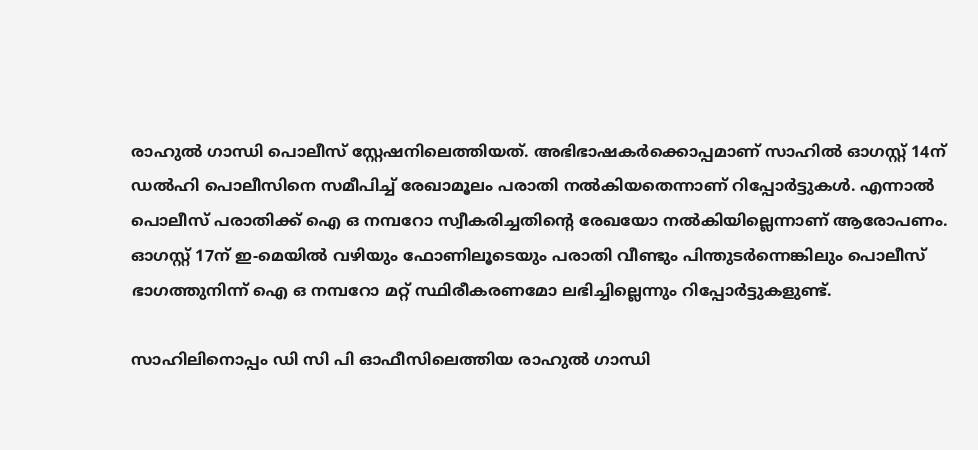രാഹുല്‍ ഗാന്ധി പൊലീസ് സ്റ്റേഷനിലെത്തിയത്. അഭിഭാഷകര്‍ക്കൊപ്പമാണ് സാഹില്‍ ഓഗസ്റ്റ് 14ന് ഡല്‍ഹി പൊലീസിനെ സമീപിച്ച് രേഖാമൂലം പരാതി നല്‍കിയതെന്നാണ് റിപ്പോര്‍ട്ടുകള്‍. എന്നാല്‍ പൊലീസ് പരാതിക്ക് ഐ ഒ നമ്പറോ സ്വീകരിച്ചതിന്റെ രേഖയോ നല്‍കിയില്ലെന്നാണ് ആരോപണം. ഓഗസ്റ്റ് 17ന് ഇ-മെയില്‍ വഴിയും ഫോണിലൂടെയും പരാതി വീണ്ടും പിന്തുടര്‍ന്നെങ്കിലും പൊലീസ് ഭാഗത്തുനിന്ന് ഐ ഒ നമ്പറോ മറ്റ് സ്ഥിരീകരണമോ ലഭിച്ചില്ലെന്നും റിപ്പോര്‍ട്ടുകളുണ്ട്.

സാഹിലിനൊപ്പം ഡി സി പി ഓഫീസിലെത്തിയ രാഹുല്‍ ഗാന്ധി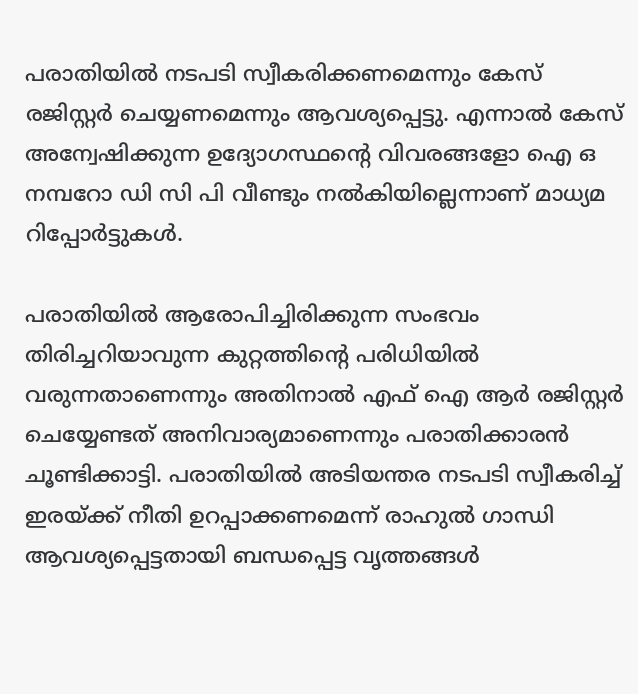പരാതിയില്‍ നടപടി സ്വീകരിക്കണമെന്നും കേസ് രജിസ്റ്റര്‍ ചെയ്യണമെന്നും ആവശ്യപ്പെട്ടു. എന്നാല്‍ കേസ് അന്വേഷിക്കുന്ന ഉദ്യോഗസ്ഥന്റെ വിവരങ്ങളോ ഐ ഒ നമ്പറോ ഡി സി പി വീണ്ടും നല്‍കിയില്ലെന്നാണ് മാധ്യമ റിപ്പോര്‍ട്ടുകള്‍.

പരാതിയില്‍ ആരോപിച്ചിരിക്കുന്ന സംഭവം തിരിച്ചറിയാവുന്ന കുറ്റത്തിന്റെ പരിധിയില്‍ വരുന്നതാണെന്നും അതിനാല്‍ എഫ് ഐ ആര്‍ രജിസ്റ്റര്‍ ചെയ്യേണ്ടത് അനിവാര്യമാണെന്നും പരാതിക്കാരന്‍ ചൂണ്ടിക്കാട്ടി. പരാതിയില്‍ അടിയന്തര നടപടി സ്വീകരിച്ച് ഇരയ്ക്ക് നീതി ഉറപ്പാക്കണമെന്ന് രാഹുല്‍ ഗാന്ധി ആവശ്യപ്പെട്ടതായി ബന്ധപ്പെട്ട വൃത്തങ്ങള്‍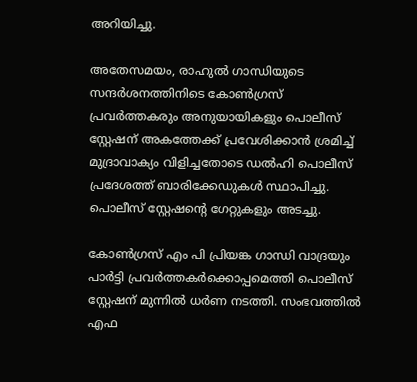അറിയിച്ചു.

അതേസമയം, രാഹുല്‍ ഗാന്ധിയുടെ സന്ദര്‍ശനത്തിനിടെ കോണ്‍ഗ്രസ് പ്രവര്‍ത്തകരും അനുയായികളും പൊലീസ് സ്റ്റേഷന് അകത്തേക്ക് പ്രവേശിക്കാന്‍ ശ്രമിച്ച് മുദ്രാവാക്യം വിളിച്ചതോടെ ഡല്‍ഹി പൊലീസ് പ്രദേശത്ത് ബാരിക്കേഡുകള്‍ സ്ഥാപിച്ചു. പൊലീസ് സ്റ്റേഷന്റെ ഗേറ്റുകളും അടച്ചു.

കോണ്‍ഗ്രസ് എം പി പ്രിയങ്ക ഗാന്ധി വാദ്രയും പാര്‍ട്ടി പ്രവര്‍ത്തകര്‍ക്കൊപ്പമെത്തി പൊലീസ് സ്റ്റേഷന് മുന്നില്‍ ധര്‍ണ നടത്തി. സംഭവത്തില്‍ എഫ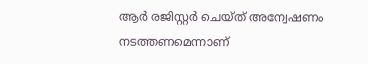ആര്‍ രജിസ്റ്റര്‍ ചെയ്ത് അന്വേഷണം നടത്തണമെന്നാണ്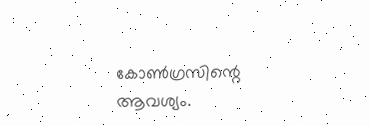കോണ്‍ഗ്രസിന്റെ ആവശ്യം.